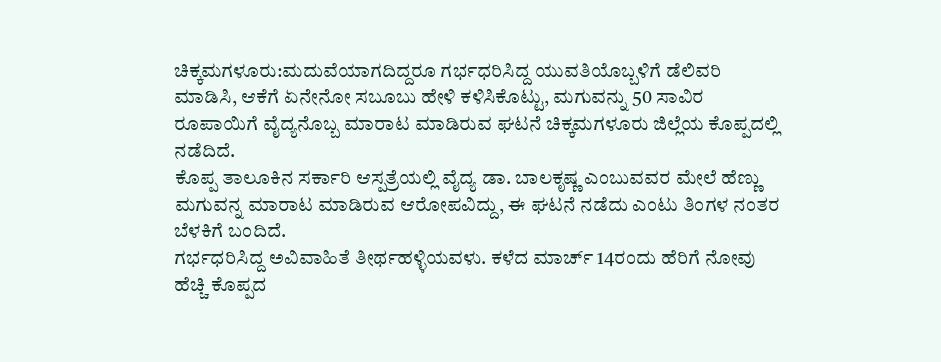ಚಿಕ್ಕಮಗಳೂರು:ಮದುವೆಯಾಗದಿದ್ದರೂ ಗರ್ಭಧರಿಸಿದ್ದ ಯುವತಿಯೊಬ್ಬಳಿಗೆ ಡೆಲಿವರಿ ಮಾಡಿಸಿ, ಆಕೆಗೆ ಏನೇನೋ ಸಬೂಬು ಹೇಳಿ ಕಳಿಸಿಕೊಟ್ಟು, ಮಗುವನ್ನು 50 ಸಾವಿರ ರೂಪಾಯಿಗೆ ವೈದ್ಯನೊಬ್ಬ ಮಾರಾಟ ಮಾಡಿರುವ ಘಟನೆ ಚಿಕ್ಕಮಗಳೂರು ಜಿಲ್ಲೆಯ ಕೊಪ್ಪದಲ್ಲಿ ನಡೆದಿದೆ.
ಕೊಪ್ಪ ತಾಲೂಕಿನ ಸರ್ಕಾರಿ ಆಸ್ಪತ್ರೆಯಲ್ಲಿ ವೈದ್ಯ ಡಾ. ಬಾಲಕೃಷ್ಣ ಎಂಬುವವರ ಮೇಲೆ ಹೆಣ್ಣು ಮಗುವನ್ನ ಮಾರಾಟ ಮಾಡಿರುವ ಆರೋಪವಿದ್ದು, ಈ ಘಟನೆ ನಡೆದು ಎಂಟು ತಿಂಗಳ ನಂತರ ಬೆಳಕಿಗೆ ಬಂದಿದೆ.
ಗರ್ಭಧರಿಸಿದ್ದ ಅವಿವಾಹಿತೆ ತೀರ್ಥಹಳ್ಳಿಯವಳು. ಕಳೆದ ಮಾರ್ಚ್ 14ರಂದು ಹೆರಿಗೆ ನೋವು ಹೆಚ್ಚಿ ಕೊಪ್ಪದ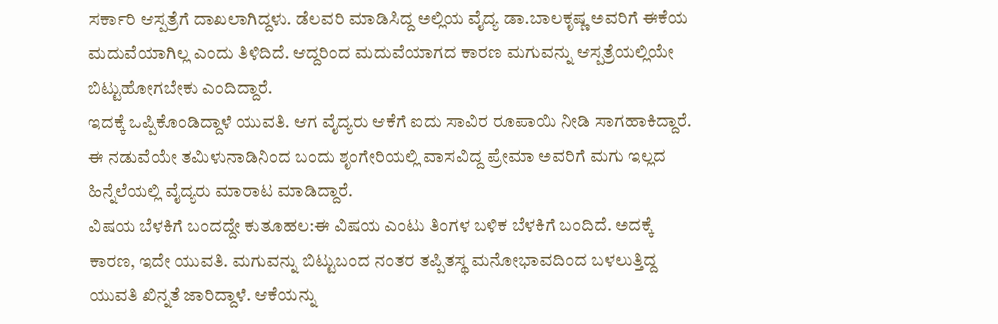ಸರ್ಕಾರಿ ಆಸ್ಪತ್ರೆಗೆ ದಾಖಲಾಗಿದ್ದಳು. ಡೆಲವರಿ ಮಾಡಿಸಿದ್ದ ಅಲ್ಲಿಯ ವೈದ್ಯ ಡಾ.ಬಾಲಕೃಷ್ಣ ಅವರಿಗೆ ಈಕೆಯ ಮದುವೆಯಾಗಿಲ್ಲ ಎಂದು ತಿಳಿದಿದೆ. ಆದ್ದರಿಂದ ಮದುವೆಯಾಗದ ಕಾರಣ ಮಗುವನ್ನು ಆಸ್ಪತ್ರೆಯಲ್ಲಿಯೇ ಬಿಟ್ಟುಹೋಗಬೇಕು ಎಂದಿದ್ದಾರೆ.
ಇದಕ್ಕೆ ಒಪ್ಪಿಕೊಂಡಿದ್ದಾಳೆ ಯುವತಿ. ಆಗ ವೈದ್ಯರು ಆಕೆಗೆ ಐದು ಸಾವಿರ ರೂಪಾಯಿ ನೀಡಿ ಸಾಗಹಾಕಿದ್ದಾರೆ. ಈ ನಡುವೆಯೇ ತಮಿಳುನಾಡಿನಿಂದ ಬಂದು ಶೃಂಗೇರಿಯಲ್ಲಿ ವಾಸವಿದ್ದ ಪ್ರೇಮಾ ಅವರಿಗೆ ಮಗು ಇಲ್ಲದ ಹಿನ್ನೆಲೆಯಲ್ಲಿ ವೈದ್ಯರು ಮಾರಾಟ ಮಾಡಿದ್ದಾರೆ.
ವಿಷಯ ಬೆಳಕಿಗೆ ಬಂದದ್ದೇ ಕುತೂಹಲ:ಈ ವಿಷಯ ಎಂಟು ತಿಂಗಳ ಬಳಿಕ ಬೆಳಕಿಗೆ ಬಂದಿದೆ. ಅದಕ್ಕೆ ಕಾರಣ, ಇದೇ ಯುವತಿ. ಮಗುವನ್ನು ಬಿಟ್ಟುಬಂದ ನಂತರ ತಪ್ಪಿತಸ್ಥ ಮನೋಭಾವದಿಂದ ಬಳಲುತ್ತಿದ್ದ ಯುವತಿ ಖಿನ್ನತೆ ಜಾರಿದ್ದಾಳೆ. ಆಕೆಯನ್ನು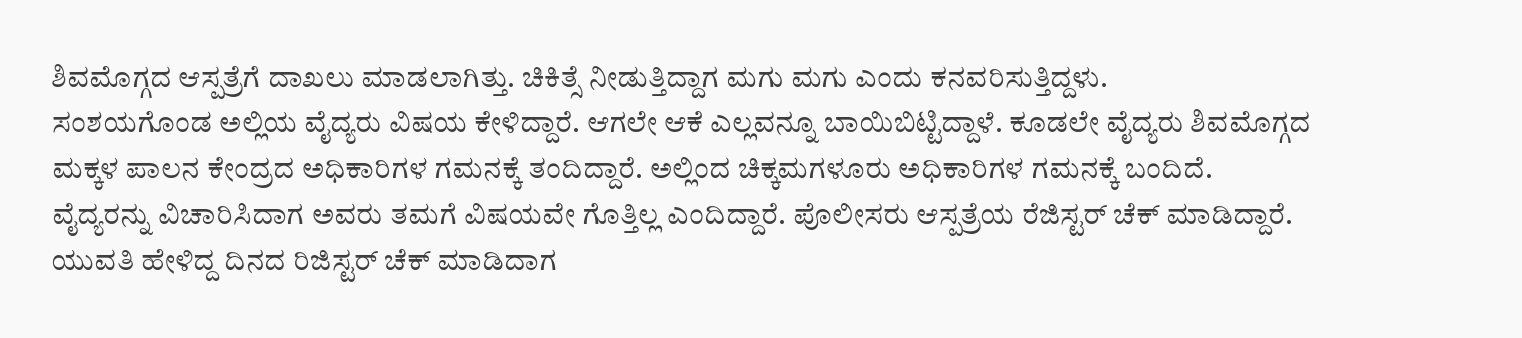ಶಿವಮೊಗ್ಗದ ಆಸ್ಪತ್ರೆಗೆ ದಾಖಲು ಮಾಡಲಾಗಿತ್ತು. ಚಿಕಿತ್ಸೆ ನೀಡುತ್ತಿದ್ದಾಗ ಮಗು ಮಗು ಎಂದು ಕನವರಿಸುತ್ತಿದ್ದಳು.
ಸಂಶಯಗೊಂಡ ಅಲ್ಲಿಯ ವೈದ್ಯರು ವಿಷಯ ಕೇಳಿದ್ದಾರೆ. ಆಗಲೇ ಆಕೆ ಎಲ್ಲವನ್ನೂ ಬಾಯಿಬಿಟ್ಟಿದ್ದಾಳೆ. ಕೂಡಲೇ ವೈದ್ಯರು ಶಿವಮೊಗ್ಗದ ಮಕ್ಕಳ ಪಾಲನ ಕೇಂದ್ರದ ಅಧಿಕಾರಿಗಳ ಗಮನಕ್ಕೆ ತಂದಿದ್ದಾರೆ. ಅಲ್ಲಿಂದ ಚಿಕ್ಕಮಗಳೂರು ಅಧಿಕಾರಿಗಳ ಗಮನಕ್ಕೆ ಬಂದಿದೆ.
ವೈದ್ಯರನ್ನು ವಿಚಾರಿಸಿದಾಗ ಅವರು ತಮಗೆ ವಿಷಯವೇ ಗೊತ್ತಿಲ್ಲ ಎಂದಿದ್ದಾರೆ. ಪೊಲೀಸರು ಆಸ್ಪತ್ರೆಯ ರೆಜಿಸ್ಟರ್ ಚೆಕ್ ಮಾಡಿದ್ದಾರೆ. ಯುವತಿ ಹೇಳಿದ್ದ ದಿನದ ರಿಜಿಸ್ಟರ್ ಚೆಕ್ ಮಾಡಿದಾಗ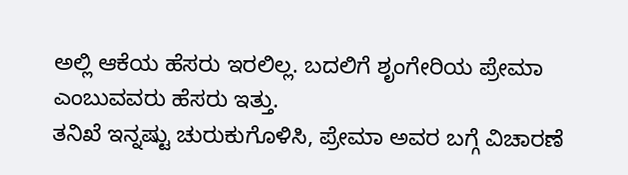ಅಲ್ಲಿ ಆಕೆಯ ಹೆಸರು ಇರಲಿಲ್ಲ. ಬದಲಿಗೆ ಶೃಂಗೇರಿಯ ಪ್ರೇಮಾ ಎಂಬುವವರು ಹೆಸರು ಇತ್ತು.
ತನಿಖೆ ಇನ್ನಷ್ಟು ಚುರುಕುಗೊಳಿಸಿ, ಪ್ರೇಮಾ ಅವರ ಬಗ್ಗೆ ವಿಚಾರಣೆ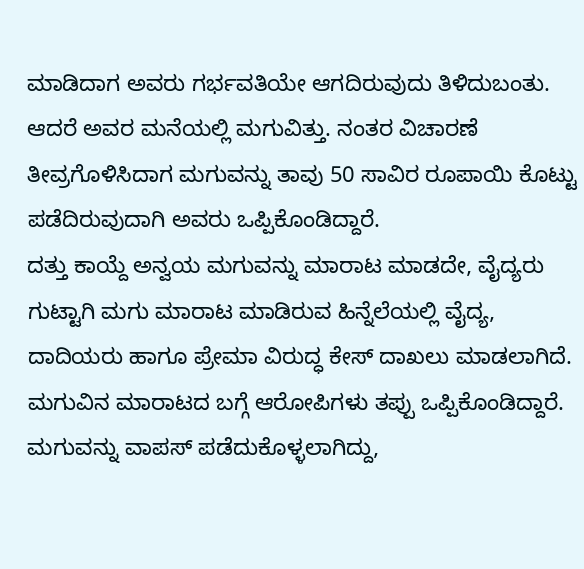ಮಾಡಿದಾಗ ಅವರು ಗರ್ಭವತಿಯೇ ಆಗದಿರುವುದು ತಿಳಿದುಬಂತು. ಆದರೆ ಅವರ ಮನೆಯಲ್ಲಿ ಮಗುವಿತ್ತು. ನಂತರ ವಿಚಾರಣೆ ತೀವ್ರಗೊಳಿಸಿದಾಗ ಮಗುವನ್ನು ತಾವು 50 ಸಾವಿರ ರೂಪಾಯಿ ಕೊಟ್ಟು ಪಡೆದಿರುವುದಾಗಿ ಅವರು ಒಪ್ಪಿಕೊಂಡಿದ್ದಾರೆ.
ದತ್ತು ಕಾಯ್ದೆ ಅನ್ವಯ ಮಗುವನ್ನು ಮಾರಾಟ ಮಾಡದೇ, ವೈದ್ಯರು ಗುಟ್ಟಾಗಿ ಮಗು ಮಾರಾಟ ಮಾಡಿರುವ ಹಿನ್ನೆಲೆಯಲ್ಲಿ ವೈದ್ಯ, ದಾದಿಯರು ಹಾಗೂ ಪ್ರೇಮಾ ವಿರುದ್ಧ ಕೇಸ್ ದಾಖಲು ಮಾಡಲಾಗಿದೆ. ಮಗುವಿನ ಮಾರಾಟದ ಬಗ್ಗೆ ಆರೋಪಿಗಳು ತಪ್ಪು ಒಪ್ಪಿಕೊಂಡಿದ್ದಾರೆ. ಮಗುವನ್ನು ವಾಪಸ್ ಪಡೆದುಕೊಳ್ಳಲಾಗಿದ್ದು,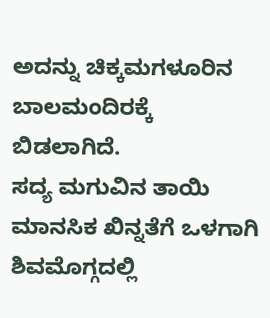ಅದನ್ನು ಚಿಕ್ಕಮಗಳೂರಿನ ಬಾಲಮಂದಿರಕ್ಕೆ ಬಿಡಲಾಗಿದೆ.
ಸದ್ಯ ಮಗುವಿನ ತಾಯಿ ಮಾನಸಿಕ ಖಿನ್ನತೆಗೆ ಒಳಗಾಗಿ ಶಿವಮೊಗ್ಗದಲ್ಲಿ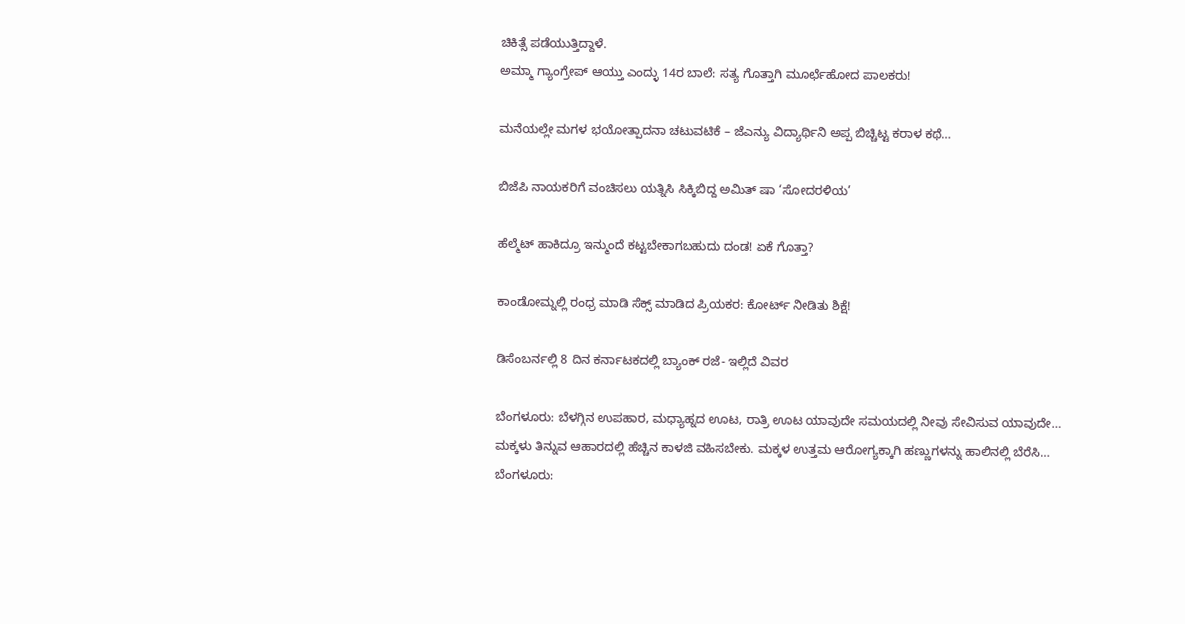ಚಿಕಿತ್ಸೆ ಪಡೆಯುತ್ತಿದ್ದಾಳೆ.
ಅಮ್ಮಾ ಗ್ಯಾಂಗ್ರೇಪ್ ಆಯ್ತು ಎಂದ್ಳು 14ರ ಬಾಲೆ: ಸತ್ಯ ಗೊತ್ತಾಗಿ ಮೂರ್ಛೆಹೋದ ಪಾಲಕರು!

ಮನೆಯಲ್ಲೇ ಮಗಳ ಭಯೋತ್ಪಾದನಾ ಚಟುವಟಿಕೆ – ಜೆಎನ್ಯು ವಿದ್ಯಾರ್ಥಿನಿ ಅಪ್ಪ ಬಿಚ್ಚಿಟ್ಟ ಕರಾಳ ಕಥೆ…

ಬಿಜೆಪಿ ನಾಯಕರಿಗೆ ವಂಚಿಸಲು ಯತ್ನಿಸಿ ಸಿಕ್ಕಿಬಿದ್ದ ಅಮಿತ್ ಷಾ ‘ಸೋದರಳಿಯ’

ಹೆಲ್ಮೆಟ್ ಹಾಕಿದ್ರೂ ಇನ್ಮುಂದೆ ಕಟ್ಟಬೇಕಾಗಬಹುದು ದಂಡ! ಏಕೆ ಗೊತ್ತಾ?

ಕಾಂಡೋಮ್ನಲ್ಲಿ ರಂಧ್ರ ಮಾಡಿ ಸೆಕ್ಸ್ ಮಾಡಿದ ಪ್ರಿಯಕರ: ಕೋರ್ಟ್ ನೀಡಿತು ಶಿಕ್ಷೆ!

ಡಿಸೆಂಬರ್ನಲ್ಲಿ 8 ದಿನ ಕರ್ನಾಟಕದಲ್ಲಿ ಬ್ಯಾಂಕ್ ರಜೆ- ಇಲ್ಲಿದೆ ವಿವರ

ಬೆಂಗಳೂರು: ಬೆಳಗ್ಗಿನ ಉಪಹಾರ, ಮಧ್ಯಾಹ್ನದ ಊಟ, ರಾತ್ರಿ ಊಟ ಯಾವುದೇ ಸಮಯದಲ್ಲಿ ನೀವು ಸೇವಿಸುವ ಯಾವುದೇ…
ಮಕ್ಕಳು ತಿನ್ನುವ ಆಹಾರದಲ್ಲಿ ಹೆಚ್ಚಿನ ಕಾಳಜಿ ವಹಿಸಬೇಕು. ಮಕ್ಕಳ ಉತ್ತಮ ಆರೋಗ್ಯಕ್ಕಾಗಿ ಹಣ್ಣುಗಳನ್ನು ಹಾಲಿನಲ್ಲಿ ಬೆರೆಸಿ…
ಬೆಂಗಳೂರು: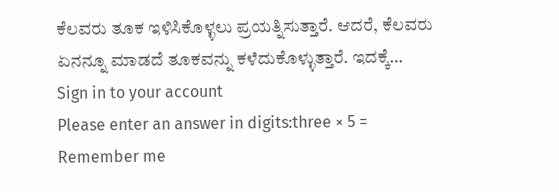ಕೆಲವರು ತೂಕ ಇಳಿಸಿಕೊಳ್ಳಲು ಪ್ರಯತ್ನಿಸುತ್ತಾರೆ. ಆದರೆ, ಕೆಲವರು ಏನನ್ನೂ ಮಾಡದೆ ತೂಕವನ್ನು ಕಳೆದುಕೊಳ್ಳುತ್ತಾರೆ. ಇದಕ್ಕೆ…
Sign in to your account
Please enter an answer in digits:three × 5 =
Remember me